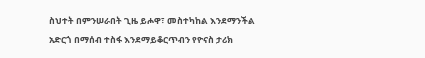ስህተት በምንሠራበት ጊዜ ይሖዋ፣ መስተካከል እንደማንችል አድርጎ በማሰብ ተስፋ እንደማይቆርጥብን የዮናስ ታሪክ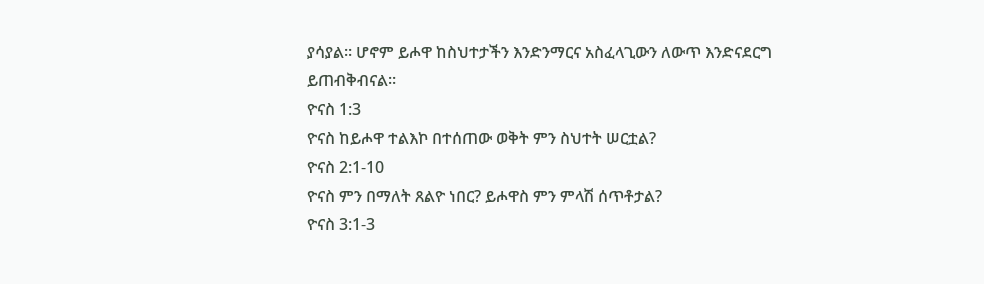ያሳያል። ሆኖም ይሖዋ ከስህተታችን እንድንማርና አስፈላጊውን ለውጥ እንድናደርግ ይጠብቅብናል።
ዮናስ 1:3
ዮናስ ከይሖዋ ተልእኮ በተሰጠው ወቅት ምን ስህተት ሠርቷል?
ዮናስ 2:1-10
ዮናስ ምን በማለት ጸልዮ ነበር? ይሖዋስ ምን ምላሽ ሰጥቶታል?
ዮናስ 3:1-3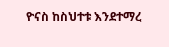ዮናስ ከስህተቱ እንደተማረ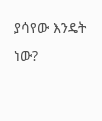ያሳየው እንዴት ነው?